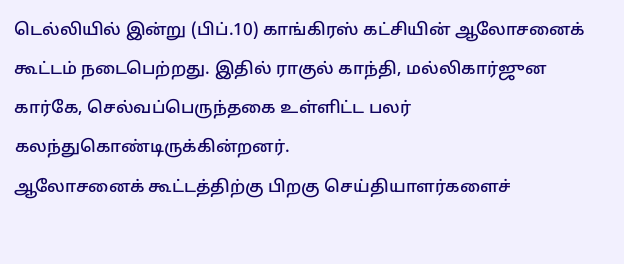டெல்லியில் இன்று (பிப்.10) காங்கிரஸ் கட்சியின் ஆலோசனைக் கூட்டம் நடைபெற்றது. இதில் ராகுல் காந்தி, மல்லிகார்ஜுன கார்கே, செல்வப்பெருந்தகை உள்ளிட்ட பலர் கலந்துகொண்டிருக்கின்றனர்.
ஆலோசனைக் கூட்டத்திற்கு பிறகு செய்தியாளர்களைச்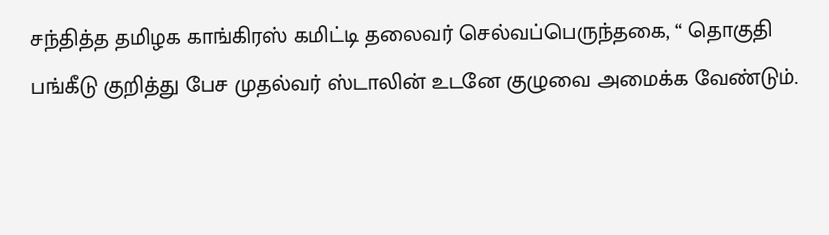சந்தித்த தமிழக காங்கிரஸ் கமிட்டி தலைவர் செல்வப்பெருந்தகை, “ தொகுதி பங்கீடு குறித்து பேச முதல்வர் ஸ்டாலின் உடனே குழுவை அமைக்க வேண்டும்.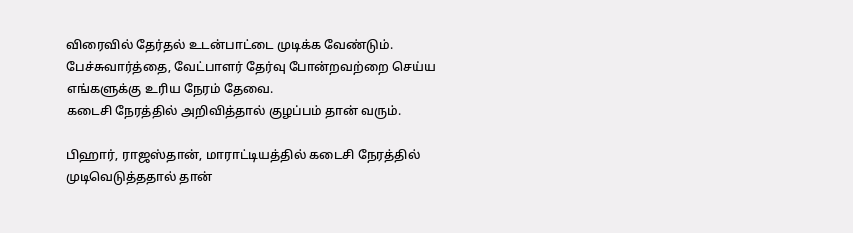விரைவில் தேர்தல் உடன்பாட்டை முடிக்க வேண்டும். பேச்சுவார்த்தை, வேட்பாளர் தேர்வு போன்றவற்றை செய்ய எங்களுக்கு உரிய நேரம் தேவை.
கடைசி நேரத்தில் அறிவித்தால் குழப்பம் தான் வரும்.

பிஹார், ராஜஸ்தான், மாராட்டியத்தில் கடைசி நேரத்தில் முடிவெடுத்ததால் தான்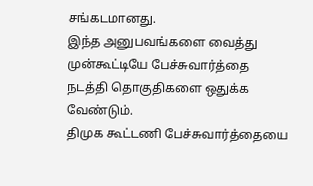சங்கடமானது.
இந்த அனுபவங்களை வைத்து முன்கூட்டியே பேச்சுவார்த்தை நடத்தி தொகுதிகளை ஒதுக்க வேண்டும்.
திமுக கூட்டணி பேச்சுவார்த்தையை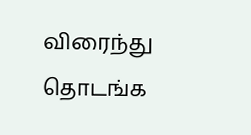விரைந்து தொடங்க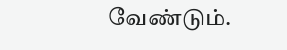வேண்டும்.